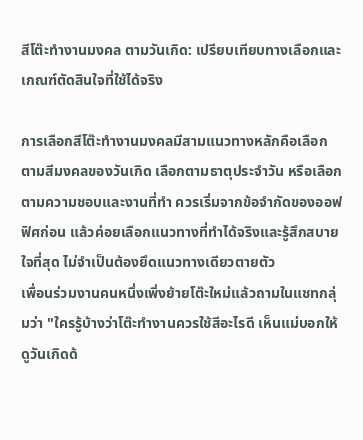สีโต๊ะทำงานมงคล ตามวันเกิด: เปรียบเทียบทางเลือกและเกณฑ์ตัดสินใจที่ใช้ได้จริง

การเลือกสีโต๊ะทำงานมงคลมีสามแนวทางหลักคือเลือกตามสีมงคลของวันเกิด เลือกตามธาตุประจำวัน หรือเลือกตามความชอบและงานที่ทำ ควรเริ่มจากข้อจำกัดของออฟฟิศก่อน แล้วค่อยเลือกแนวทางที่ทำได้จริงและรู้สึกสบายใจที่สุด ไม่จำเป็นต้องยึดแนวทางเดียวตายตัว
เพื่อนร่วมงานคนหนึ่งเพิ่งย้ายโต๊ะใหม่แล้วถามในแชทกลุ่มว่า "ใครรู้บ้างว่าโต๊ะทำงานควรใช้สีอะไรดี เห็นแม่บอกให้ดูวันเกิดด้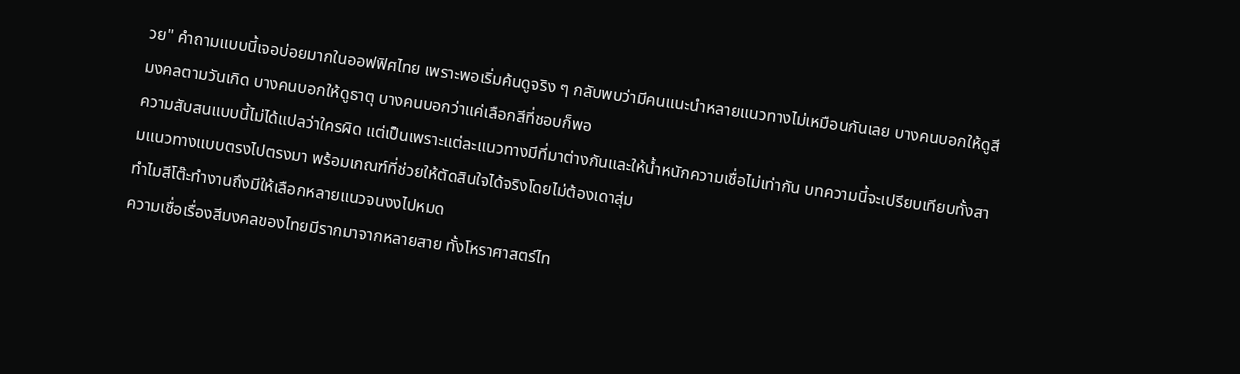วย" คำถามแบบนี้เจอบ่อยมากในออฟฟิศไทย เพราะพอเริ่มค้นดูจริง ๆ กลับพบว่ามีคนแนะนำหลายแนวทางไม่เหมือนกันเลย บางคนบอกให้ดูสีมงคลตามวันเกิด บางคนบอกให้ดูธาตุ บางคนบอกว่าแค่เลือกสีที่ชอบก็พอ
ความสับสนแบบนี้ไม่ได้แปลว่าใครผิด แต่เป็นเพราะแต่ละแนวทางมีที่มาต่างกันและให้น้ำหนักความเชื่อไม่เท่ากัน บทความนี้จะเปรียบเทียบทั้งสามแนวทางแบบตรงไปตรงมา พร้อมเกณฑ์ที่ช่วยให้ตัดสินใจได้จริงโดยไม่ต้องเดาสุ่ม
ทำไมสีโต๊ะทำงานถึงมีให้เลือกหลายแนวจนงงไปหมด
ความเชื่อเรื่องสีมงคลของไทยมีรากมาจากหลายสาย ทั้งโหราศาสตร์ไท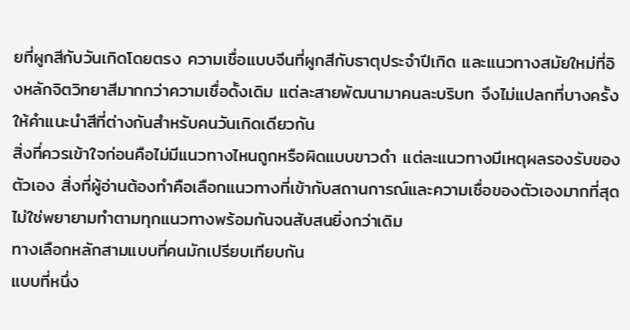ยที่ผูกสีกับวันเกิดโดยตรง ความเชื่อแบบจีนที่ผูกสีกับธาตุประจำปีเกิด และแนวทางสมัยใหม่ที่อิงหลักจิตวิทยาสีมากกว่าความเชื่อดั้งเดิม แต่ละสายพัฒนามาคนละบริบท จึงไม่แปลกที่บางครั้งให้คำแนะนำสีที่ต่างกันสำหรับคนวันเกิดเดียวกัน
สิ่งที่ควรเข้าใจก่อนคือไม่มีแนวทางไหนถูกหรือผิดแบบขาวดำ แต่ละแนวทางมีเหตุผลรองรับของตัวเอง สิ่งที่ผู้อ่านต้องทำคือเลือกแนวทางที่เข้ากับสถานการณ์และความเชื่อของตัวเองมากที่สุด ไม่ใช่พยายามทำตามทุกแนวทางพร้อมกันจนสับสนยิ่งกว่าเดิม
ทางเลือกหลักสามแบบที่คนมักเปรียบเทียบกัน
แบบที่หนึ่ง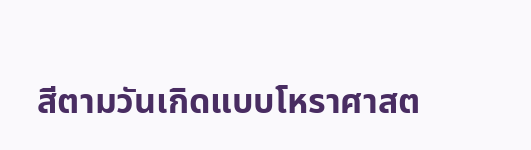สีตามวันเกิดแบบโหราศาสต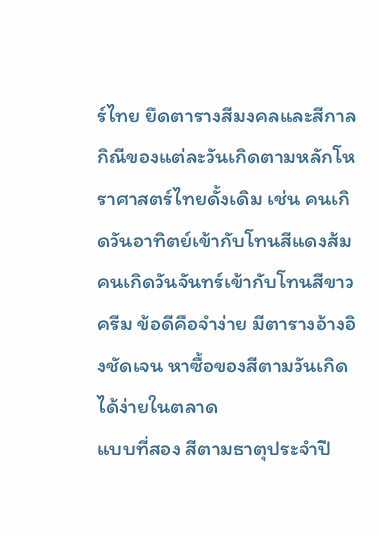ร์ไทย ยึดตารางสีมงคลและสีกาลกิณีของแต่ละวันเกิดตามหลักโหราศาสตร์ไทยดั้งเดิม เช่น คนเกิดวันอาทิตย์เข้ากับโทนสีแดงส้ม คนเกิดวันจันทร์เข้ากับโทนสีขาวครีม ข้อดีคือจำง่าย มีตารางอ้างอิงชัดเจน หาซื้อของสีตามวันเกิดได้ง่ายในตลาด
แบบที่สอง สีตามธาตุประจำปี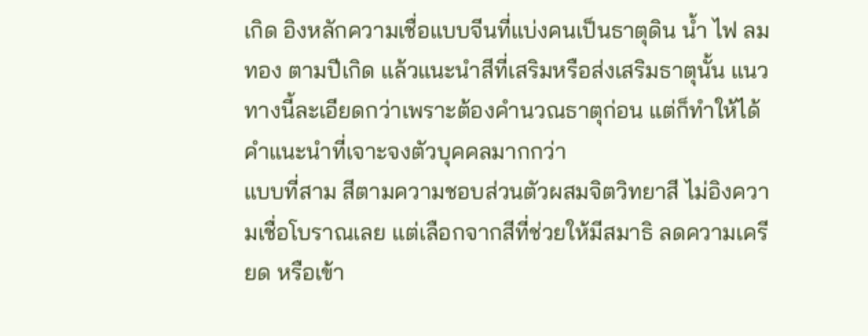เกิด อิงหลักความเชื่อแบบจีนที่แบ่งคนเป็นธาตุดิน น้ำ ไฟ ลม ทอง ตามปีเกิด แล้วแนะนำสีที่เสริมหรือส่งเสริมธาตุนั้น แนวทางนี้ละเอียดกว่าเพราะต้องคำนวณธาตุก่อน แต่ก็ทำให้ได้คำแนะนำที่เจาะจงตัวบุคคลมากกว่า
แบบที่สาม สีตามความชอบส่วนตัวผสมจิตวิทยาสี ไม่อิงความเชื่อโบราณเลย แต่เลือกจากสีที่ช่วยให้มีสมาธิ ลดความเครียด หรือเข้า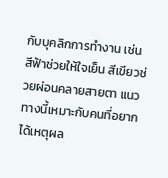กับบุคลิกการทำงาน เช่น สีฟ้าช่วยให้ใจเย็น สีเขียวช่วยผ่อนคลายสายตา แนวทางนี้เหมาะกับคนที่อยากได้เหตุผล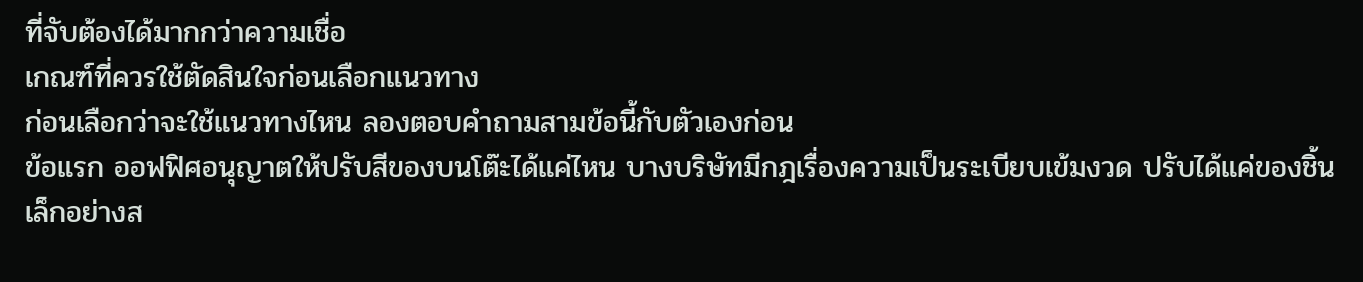ที่จับต้องได้มากกว่าความเชื่อ
เกณฑ์ที่ควรใช้ตัดสินใจก่อนเลือกแนวทาง
ก่อนเลือกว่าจะใช้แนวทางไหน ลองตอบคำถามสามข้อนี้กับตัวเองก่อน
ข้อแรก ออฟฟิศอนุญาตให้ปรับสีของบนโต๊ะได้แค่ไหน บางบริษัทมีกฎเรื่องความเป็นระเบียบเข้มงวด ปรับได้แค่ของชิ้นเล็กอย่างส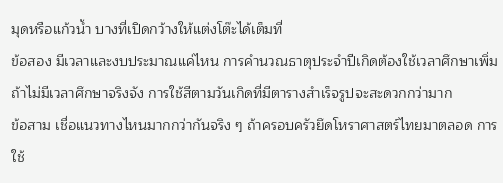มุดหรือแก้วน้ำ บางที่เปิดกว้างให้แต่งโต๊ะได้เต็มที่
ข้อสอง มีเวลาและงบประมาณแค่ไหน การคำนวณธาตุประจำปีเกิดต้องใช้เวลาศึกษาเพิ่ม ถ้าไม่มีเวลาศึกษาจริงจัง การใช้สีตามวันเกิดที่มีตารางสำเร็จรูปจะสะดวกกว่ามาก
ข้อสาม เชื่อแนวทางไหนมากกว่ากันจริง ๆ ถ้าครอบครัวยึดโหราศาสตร์ไทยมาตลอด การใช้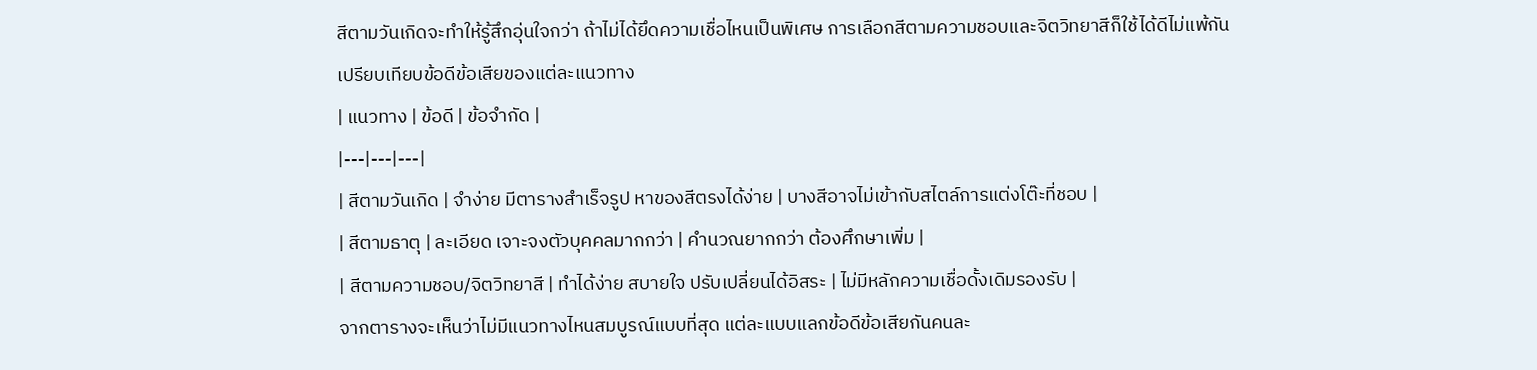สีตามวันเกิดจะทำให้รู้สึกอุ่นใจกว่า ถ้าไม่ได้ยึดความเชื่อไหนเป็นพิเศษ การเลือกสีตามความชอบและจิตวิทยาสีก็ใช้ได้ดีไม่แพ้กัน
เปรียบเทียบข้อดีข้อเสียของแต่ละแนวทาง
| แนวทาง | ข้อดี | ข้อจำกัด |
|---|---|---|
| สีตามวันเกิด | จำง่าย มีตารางสำเร็จรูป หาของสีตรงได้ง่าย | บางสีอาจไม่เข้ากับสไตล์การแต่งโต๊ะที่ชอบ |
| สีตามธาตุ | ละเอียด เจาะจงตัวบุคคลมากกว่า | คำนวณยากกว่า ต้องศึกษาเพิ่ม |
| สีตามความชอบ/จิตวิทยาสี | ทำได้ง่าย สบายใจ ปรับเปลี่ยนได้อิสระ | ไม่มีหลักความเชื่อดั้งเดิมรองรับ |
จากตารางจะเห็นว่าไม่มีแนวทางไหนสมบูรณ์แบบที่สุด แต่ละแบบแลกข้อดีข้อเสียกันคนละ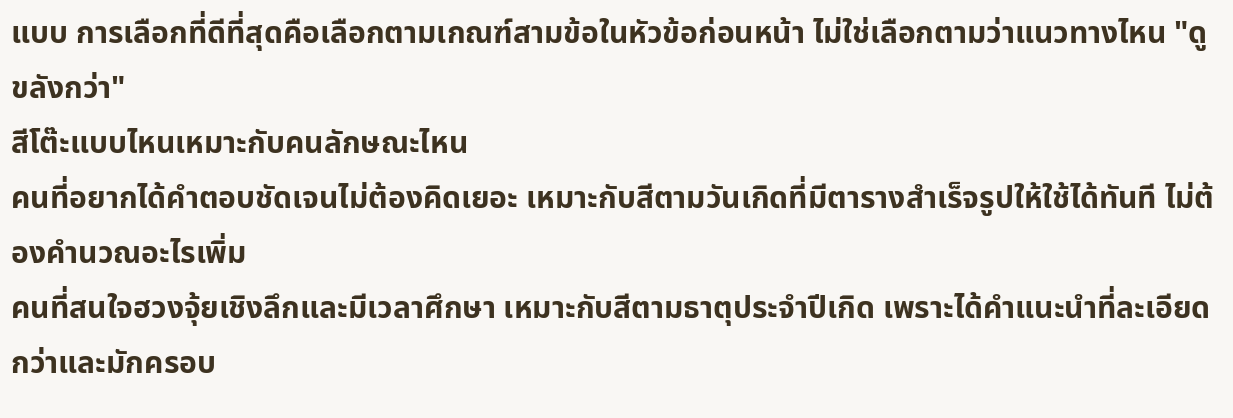แบบ การเลือกที่ดีที่สุดคือเลือกตามเกณฑ์สามข้อในหัวข้อก่อนหน้า ไม่ใช่เลือกตามว่าแนวทางไหน "ดูขลังกว่า"
สีโต๊ะแบบไหนเหมาะกับคนลักษณะไหน
คนที่อยากได้คำตอบชัดเจนไม่ต้องคิดเยอะ เหมาะกับสีตามวันเกิดที่มีตารางสำเร็จรูปให้ใช้ได้ทันที ไม่ต้องคำนวณอะไรเพิ่ม
คนที่สนใจฮวงจุ้ยเชิงลึกและมีเวลาศึกษา เหมาะกับสีตามธาตุประจำปีเกิด เพราะได้คำแนะนำที่ละเอียดกว่าและมักครอบ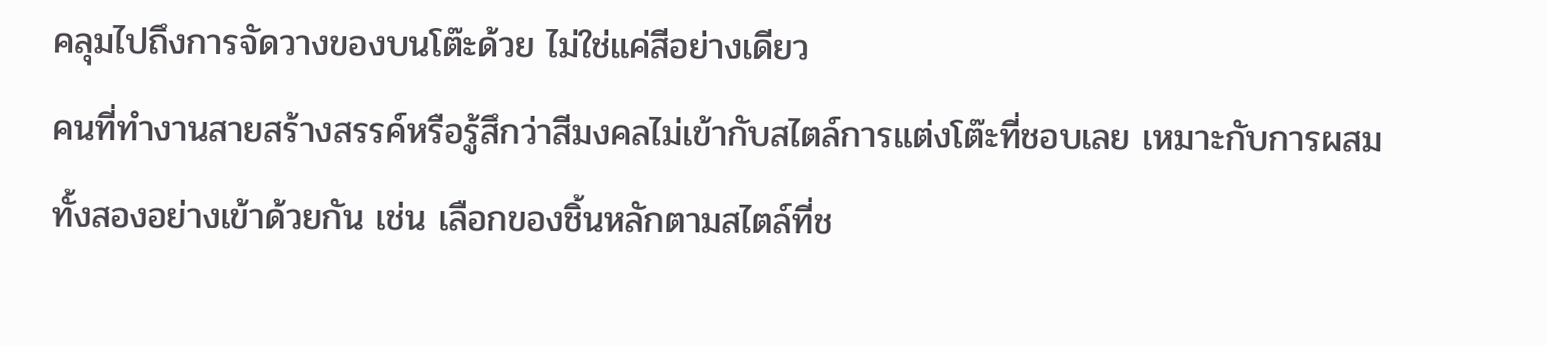คลุมไปถึงการจัดวางของบนโต๊ะด้วย ไม่ใช่แค่สีอย่างเดียว
คนที่ทำงานสายสร้างสรรค์หรือรู้สึกว่าสีมงคลไม่เข้ากับสไตล์การแต่งโต๊ะที่ชอบเลย เหมาะกับการผสมทั้งสองอย่างเข้าด้วยกัน เช่น เลือกของชิ้นหลักตามสไตล์ที่ช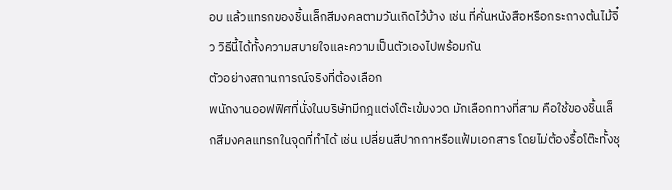อบ แล้วแทรกของชิ้นเล็กสีมงคลตามวันเกิดไว้บ้าง เช่น ที่คั่นหนังสือหรือกระถางต้นไม้จิ๋ว วิธีนี้ได้ทั้งความสบายใจและความเป็นตัวเองไปพร้อมกัน
ตัวอย่างสถานการณ์จริงที่ต้องเลือก
พนักงานออฟฟิศที่นั่งในบริษัทมีกฎแต่งโต๊ะเข้มงวด มักเลือกทางที่สาม คือใช้ของชิ้นเล็กสีมงคลแทรกในจุดที่ทำได้ เช่น เปลี่ยนสีปากกาหรือแฟ้มเอกสาร โดยไม่ต้องรื้อโต๊ะทั้งชุ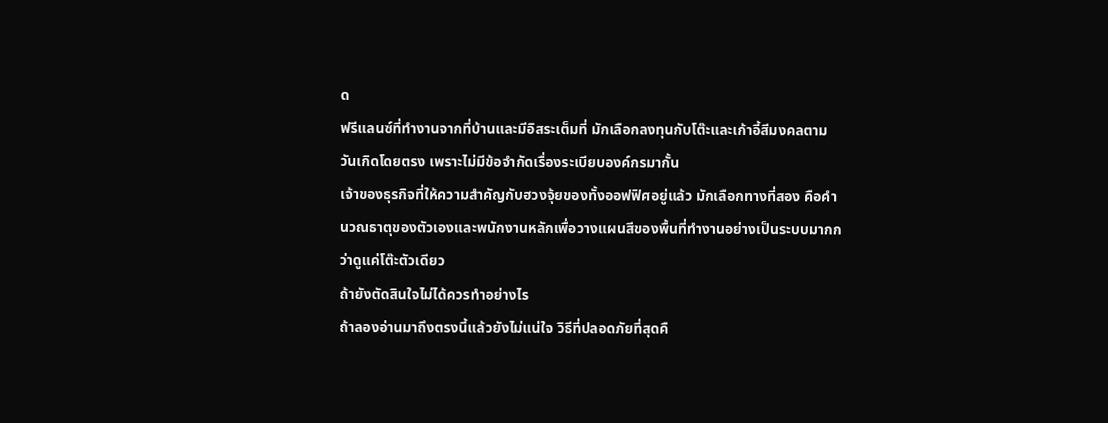ด
ฟรีแลนซ์ที่ทำงานจากที่บ้านและมีอิสระเต็มที่ มักเลือกลงทุนกับโต๊ะและเก้าอี้สีมงคลตามวันเกิดโดยตรง เพราะไม่มีข้อจำกัดเรื่องระเบียบองค์กรมากั้น
เจ้าของธุรกิจที่ให้ความสำคัญกับฮวงจุ้ยของทั้งออฟฟิศอยู่แล้ว มักเลือกทางที่สอง คือคำนวณธาตุของตัวเองและพนักงานหลักเพื่อวางแผนสีของพื้นที่ทำงานอย่างเป็นระบบมากกว่าดูแค่โต๊ะตัวเดียว
ถ้ายังตัดสินใจไม่ได้ควรทำอย่างไร
ถ้าลองอ่านมาถึงตรงนี้แล้วยังไม่แน่ใจ วิธีที่ปลอดภัยที่สุดคื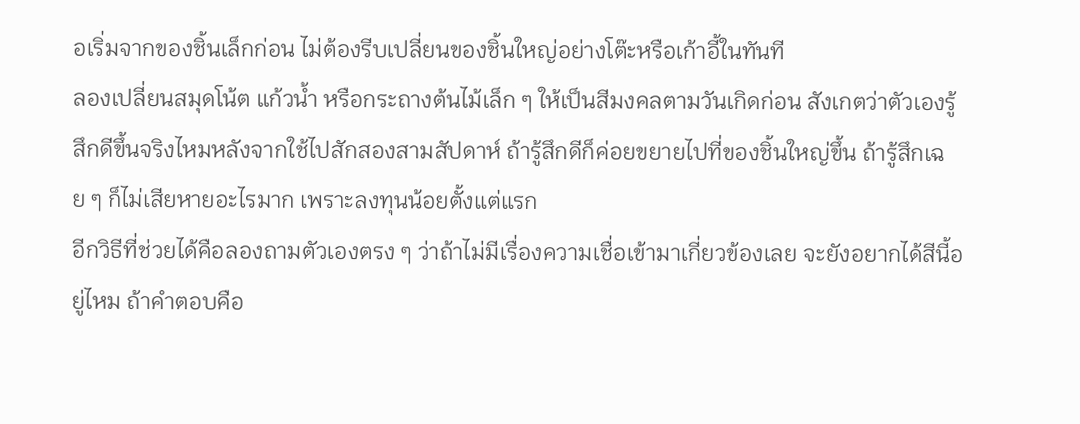อเริ่มจากของชิ้นเล็กก่อน ไม่ต้องรีบเปลี่ยนของชิ้นใหญ่อย่างโต๊ะหรือเก้าอี้ในทันที
ลองเปลี่ยนสมุดโน้ต แก้วน้ำ หรือกระถางต้นไม้เล็ก ๆ ให้เป็นสีมงคลตามวันเกิดก่อน สังเกตว่าตัวเองรู้สึกดีขึ้นจริงไหมหลังจากใช้ไปสักสองสามสัปดาห์ ถ้ารู้สึกดีก็ค่อยขยายไปที่ของชิ้นใหญ่ขึ้น ถ้ารู้สึกเฉย ๆ ก็ไม่เสียหายอะไรมาก เพราะลงทุนน้อยตั้งแต่แรก
อีกวิธีที่ช่วยได้คือลองถามตัวเองตรง ๆ ว่าถ้าไม่มีเรื่องความเชื่อเข้ามาเกี่ยวข้องเลย จะยังอยากได้สีนี้อยู่ไหม ถ้าคำตอบคือ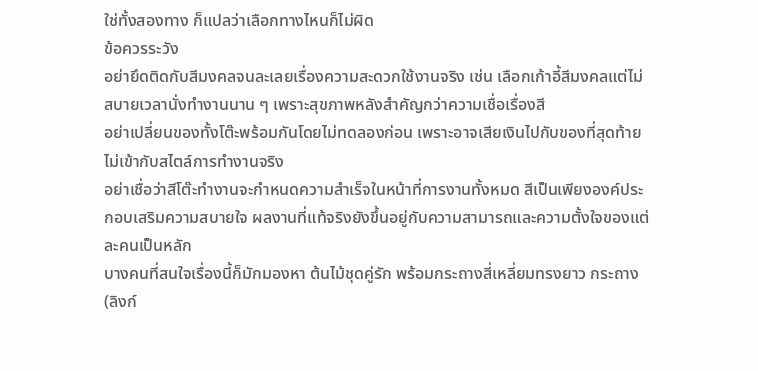ใช่ทั้งสองทาง ก็แปลว่าเลือกทางไหนก็ไม่ผิด
ข้อควรระวัง
อย่ายึดติดกับสีมงคลจนละเลยเรื่องความสะดวกใช้งานจริง เช่น เลือกเก้าอี้สีมงคลแต่ไม่สบายเวลานั่งทำงานนาน ๆ เพราะสุขภาพหลังสำคัญกว่าความเชื่อเรื่องสี
อย่าเปลี่ยนของทั้งโต๊ะพร้อมกันโดยไม่ทดลองก่อน เพราะอาจเสียเงินไปกับของที่สุดท้ายไม่เข้ากับสไตล์การทำงานจริง
อย่าเชื่อว่าสีโต๊ะทำงานจะกำหนดความสำเร็จในหน้าที่การงานทั้งหมด สีเป็นเพียงองค์ประกอบเสริมความสบายใจ ผลงานที่แท้จริงยังขึ้นอยู่กับความสามารถและความตั้งใจของแต่ละคนเป็นหลัก
บางคนที่สนใจเรื่องนี้ก็มักมองหา ต้นไม้ชุดคู่รัก พร้อมกระถางสี่เหลี่ยมทรงยาว กระถาง (ลิงก์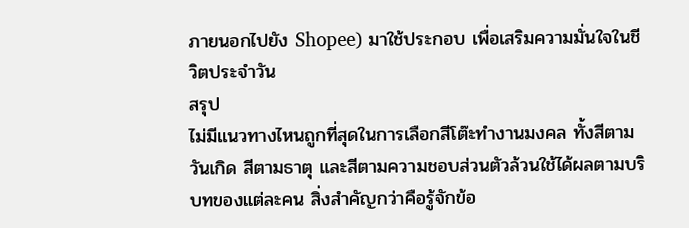ภายนอกไปยัง Shopee) มาใช้ประกอบ เพื่อเสริมความมั่นใจในชีวิตประจำวัน
สรุป
ไม่มีแนวทางไหนถูกที่สุดในการเลือกสีโต๊ะทำงานมงคล ทั้งสีตามวันเกิด สีตามธาตุ และสีตามความชอบส่วนตัวล้วนใช้ได้ผลตามบริบทของแต่ละคน สิ่งสำคัญกว่าคือรู้จักข้อ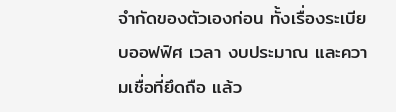จำกัดของตัวเองก่อน ทั้งเรื่องระเบียบออฟฟิศ เวลา งบประมาณ และความเชื่อที่ยึดถือ แล้ว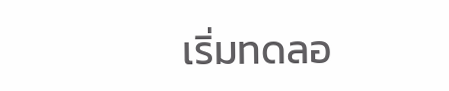เริ่มทดลอ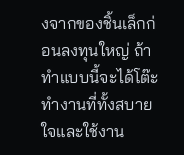งจากของชิ้นเล็กก่อนลงทุนใหญ่ ถ้าทำแบบนี้จะได้โต๊ะทำงานที่ทั้งสบายใจและใช้งาน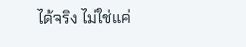ได้จริง ไม่ใช่แค่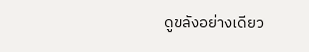ดูขลังอย่างเดียว